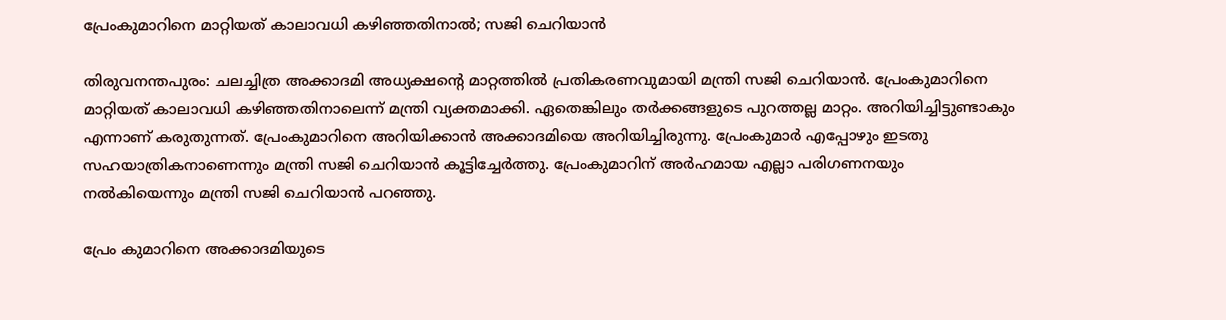പ്രേംകുമാറിനെ മാറ്റിയത് കാലാവധി കഴിഞ്ഞതിനാല്‍; സജി ചെറിയാന്‍

തിരുവനന്തപുരം: ചലച്ചിത്ര അക്കാദമി അധ്യക്ഷന്റെ മാറ്റത്തില്‍ പ്രതികരണവുമായി മന്ത്രി സജി ചെറിയാന്‍. പ്രേംകുമാറിനെ മാറ്റിയത് കാലാവധി കഴിഞ്ഞതിനാലെന്ന് മന്ത്രി വ്യക്തമാക്കി. ഏതെങ്കിലും തര്‍ക്കങ്ങളുടെ പുറത്തല്ല മാറ്റം. അറിയിച്ചിട്ടുണ്ടാകും എന്നാണ് കരുതുന്നത്. പ്രേംകുമാറിനെ അറിയിക്കാന്‍ അക്കാദമിയെ അറിയിച്ചിരുന്നു. പ്രേംകുമാര്‍ എപ്പോഴും ഇടതു സഹയാത്രികനാണെന്നും മന്ത്രി സജി ചെറിയാന്‍ കൂട്ടിച്ചേര്‍ത്തു. പ്രേംകുമാറിന് അര്‍ഹമായ എല്ലാ പരിഗണനയും നല്‍കിയെന്നും മന്ത്രി സജി ചെറിയാന്‍ പറഞ്ഞു.

പ്രേം കുമാറിനെ അക്കാദമിയുടെ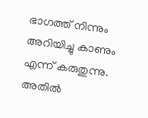ഭാഗത്ത് നിന്നും അറിയിച്ചു കാണും എന്ന് കരുതുന്നു. അതില്‍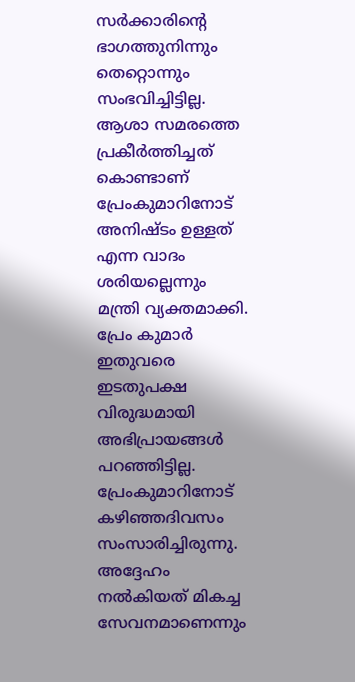സര്‍ക്കാരിന്റെ ഭാഗത്തുനിന്നും തെറ്റൊന്നും സംഭവിച്ചിട്ടില്ല. ആശാ സമരത്തെ പ്രകീര്‍ത്തിച്ചത് കൊണ്ടാണ് പ്രേംകുമാറിനോട് അനിഷ്ടം ഉള്ളത് എന്ന വാദം ശരിയല്ലെന്നും മന്ത്രി വ്യക്തമാക്കി. പ്രേം കുമാര്‍ ഇതുവരെ ഇടതുപക്ഷ വിരുദ്ധമായി അഭിപ്രായങ്ങള്‍ പറഞ്ഞിട്ടില്ല. പ്രേംകുമാറിനോട് കഴിഞ്ഞദിവസം സംസാരിച്ചിരുന്നു. അദ്ദേഹം നല്‍കിയത് മികച്ച സേവനമാണെന്നും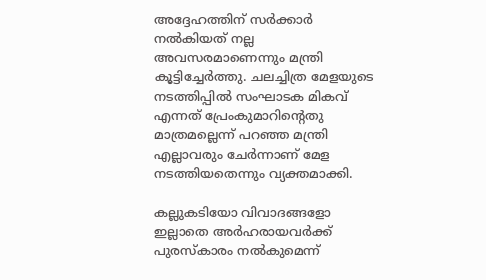അദ്ദേഹത്തിന് സര്‍ക്കാര്‍ നല്‍കിയത് നല്ല അവസരമാണെന്നും മന്ത്രി കൂട്ടിച്ചേര്‍ത്തു. ചലച്ചിത്ര മേളയുടെ നടത്തിപ്പില്‍ സംഘാടക മികവ് എന്നത് പ്രേംകുമാറിന്റെതു മാത്രമല്ലെന്ന് പറഞ്ഞ മന്ത്രി എല്ലാവരും ചേര്‍ന്നാണ് മേള നടത്തിയതെന്നും വ്യക്തമാക്കി.

കല്ലുകടിയോ വിവാദങ്ങളോ ഇല്ലാതെ അര്‍ഹരായവര്‍ക്ക് പുരസ്‌കാരം നല്‍കുമെന്ന്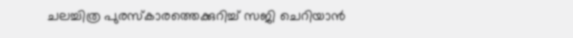ചലച്ചിത്ര പുരസ്‌കാരത്തെക്കുറിച്ച് സജി ചെറിയാന്‍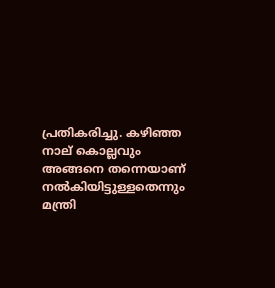പ്രതികരിച്ചു. കഴിഞ്ഞ നാല് കൊല്ലവും അങ്ങനെ തന്നെയാണ് നല്‍കിയിട്ടുള്ളതെന്നും മന്ത്രി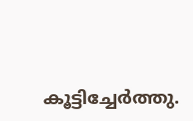കൂട്ടിച്ചേര്‍ത്തു.